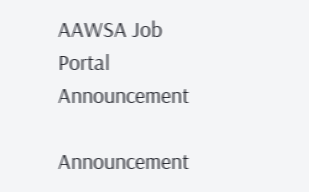AAWSA Job Portal Announcement

Announcement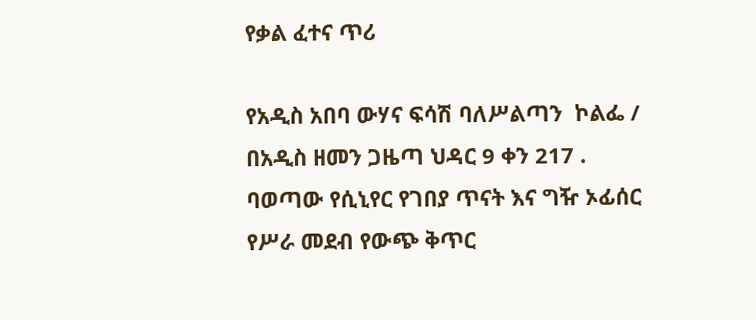የቃል ፈተና ጥሪ

የአዲስ አበባ ውሃና ፍሳሽ ባለሥልጣን  ኮልፌ / በአዲስ ዘመን ጋዜጣ ህዳር 9 ቀን 217 . ባወጣው የሲኒየር የገበያ ጥናት እና ግዥ ኦፊሰር የሥራ መደብ የውጭ ቅጥር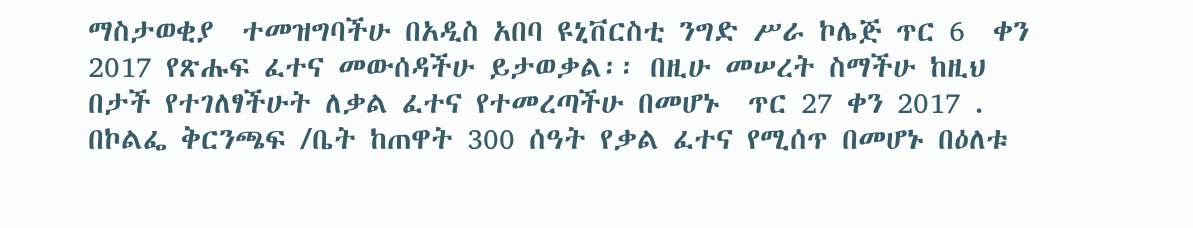ማስታወቂያ  ተመዝግባችሁ በአዲስ አበባ ዩኒቨርስቲ ንግድ ሥራ ኮሌጅ ጥር 6  ቀን 2017 የጽሑፍ ፈተና መውሰዳችሁ ይታወቃል፡፡ በዚሁ መሠረት ስማችሁ ከዚህ በታች የተገለፃችሁት ለቃል ፈተና የተመረጣችሁ በመሆኑ  ጥር 27 ቀን 2017 .  በኮልፌ ቅርንጫፍ /ቤት ከጠዋት 300 ሰዓት የቃል ፈተና የሚሰጥ በመሆኑ በዕለቱ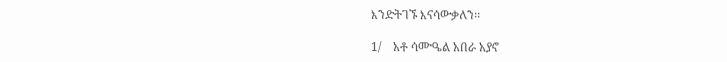እንድትገኙ እናሳውቃለን፡፡

1/    አቶ ሳሙዔል አበራ አያኖ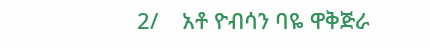2/    አቶ ዮብሳን ባዬ ዋቅጅራ